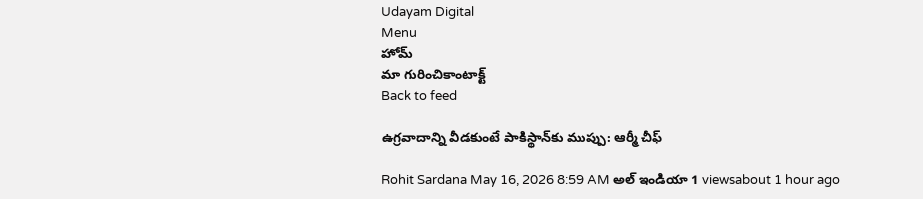Udayam Digital
Menu
హోమ్
మా గురించికాంటాక్ట్
Back to feed

ఉగ్రవాదాన్ని వీడకుంటే పాకిస్థాన్‌కు ముప్పు: ఆర్మీ చీఫ్

Rohit Sardana May 16, 2026 8:59 AM అల్ ఇండియా 1 viewsabout 1 hour ago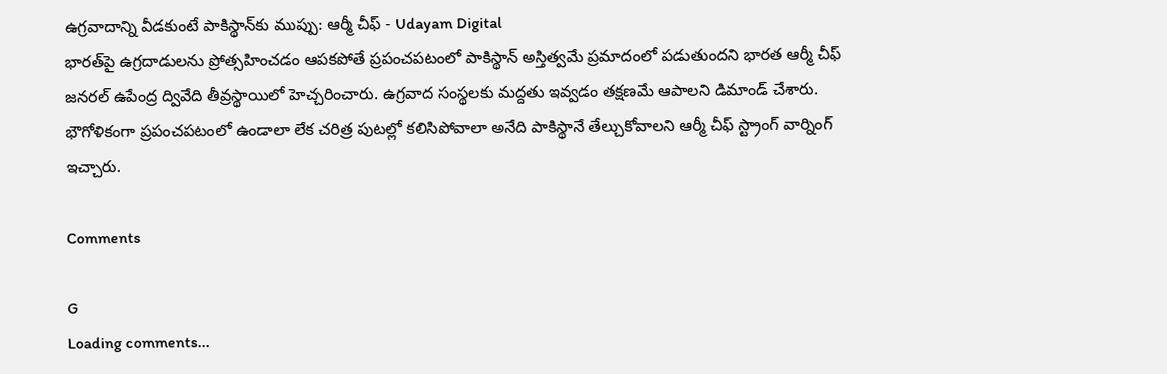ఉగ్రవాదాన్ని వీడకుంటే పాకిస్థాన్‌కు ముప్పు: ఆర్మీ చీఫ్ - Udayam Digital
భారత్‌పై ఉగ్రదాడులను ప్రోత్సహించడం ఆపకపోతే ప్రపంచపటంలో పాకిస్థాన్ అస్తిత్వమే ప్రమాదంలో పడుతుందని భారత ఆర్మీ చీఫ్ జనరల్ ఉపేంద్ర ద్వివేది తీవ్రస్థాయిలో హెచ్చరించారు. ఉగ్రవాద సంస్థలకు మద్దతు ఇవ్వడం తక్షణమే ఆపాలని డిమాండ్ చేశారు. భౌగోళికంగా ప్రపంచపటంలో ఉండాలా లేక చరిత్ర పుటల్లో కలిసిపోవాలా అనేది పాకిస్థానే తేల్చుకోవాలని ఆర్మీ చీఫ్ స్ట్రాంగ్ వార్నింగ్ ఇచ్చారు.

Comments

G
Loading comments...